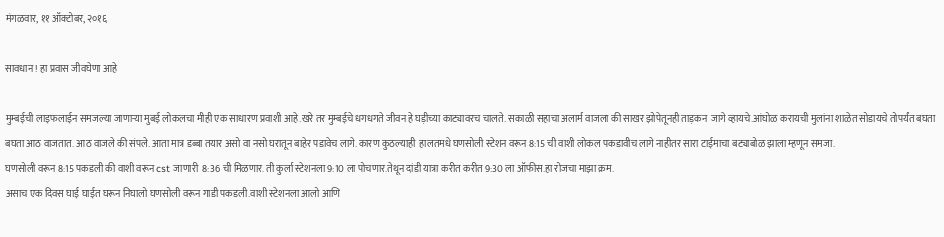मंगळवार, ११ ऑक्टोबर, २०१६

सावधान ! हा प्रवास जीवघेणा आहे

मुम्बईची लाइफलाईन समजल्या जाणाऱ्या मुबई लोकलचा मीही एक साधारण प्रवाशी आहे.खरे तर मुम्बईचे धगधगते जीवन हे घड़ीच्या काट्यावरच चालते. सकाळी सहाचा अलार्म वाजला की साखर झोपेतूनही ताड़कन  जागे व्हायचे.आंघोळ करायची मुलांना शाळेत सोडायचे तोपर्यंत बघता बघता आठ वाजतात. आठ वाजले की संपले. आता मात्र डब्बा तयार असो वा नसो घरातून बाहेर पडावेच लागे. कारण कुठल्याही  हालतमधे घणसोली स्टेशन वरून 8:15 ची वाशी लोकल पकडावीच लागे नाहीतर सारा टाईमाचा बट्याबोळ झाला म्हणून समजा.
घणसोली वरून 8:15 पकडली की वाशी वरून cst जाणारी  8:36 ची मिळणार. ती कुर्ला स्टेशनला 9:10 ला पोचणार.तेथून दांडी यात्रा करीत करीत 9:30 ला ऑफीस.हा रोजचा माझा क्रम.
असाच एक दिवस घाई घाईत घरून निघालो घणसोली वरून गाडी पकडली.वाशी स्टेशनला आलो आणि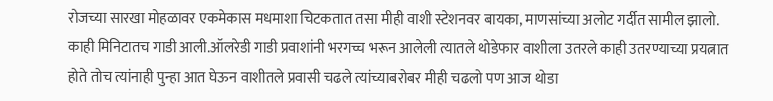रोजच्या सारखा मोहळावर एकमेकास मधमाशा चिटकतात तसा मीही वाशी स्टेशनवर बायका, माणसांच्या अलोट गर्दीत सामील झालो. काही मिनिटातच गाडी आली.ऑलरेडी गाडी प्रवाशांनी भरगच्च भरून आलेली त्यातले थोडेफार वाशीला उतरले काही उतरण्याच्या प्रयत्नात होते तोच त्यांनाही पुन्हा आत घेऊन वाशीतले प्रवासी चढले त्यांच्याबरोबर मीही चढलो पण आज थोडा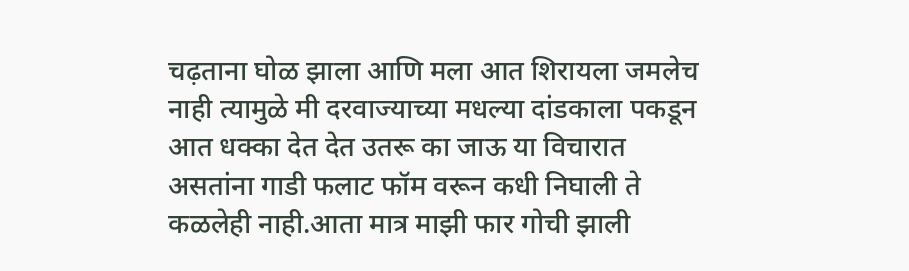चढ़ताना घोळ झाला आणि मला आत शिरायला जमलेच नाही त्यामुळे मी दरवाज्याच्या मधल्या दांडकाला पकडून आत धक्का देत देत उतरू का जाऊ या विचारात असतांना गाडी फलाट फॉम वरून कधी निघाली ते कळलेही नाही.आता मात्र माझी फार गोची झाली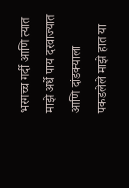भरगच्च गर्दी आणि त्यात माझे अर्धे पाय दरवाज्यात आणि दांडक्याला पकडलेले माझे हात या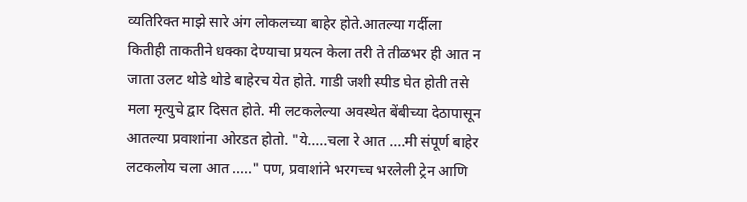व्यतिरिक्त माझे सारे अंग लोकलच्या बाहेर होते.आतल्या गर्दीला कितीही ताकतीने धक्का देण्याचा प्रयत्न केला तरी ते तीळभर ही आत न  जाता उलट थोडे थोडे बाहेरच येत होते. गाडी जशी स्पीड घेत होती तसे मला मृत्युचे द्वार दिसत होते. मी लटकलेल्या अवस्थेत बेंबीच्या देठापासून आतल्या प्रवाशांना ओरडत होतो. "ये.....चला रे आत ....मी संपूर्ण बाहेर लटकलोय चला आत ....." पण, प्रवाशांने भरगच्च भरलेली ट्रेन आणि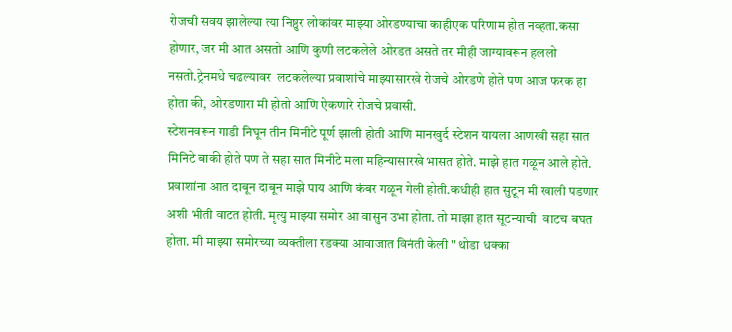रोजची सवय झालेल्या त्या निष्ठुर लोकांवर माझ्या ओरडण्याचा काहीएक परिणाम होत नव्हता.कसा होणार, जर मी आत असतो आणि कुणी लटकलेले ओरडत असते तर मीही जाग्यावरून हललो नसतो.ट्रेनमधे चढल्यावर  लटकलेल्या प्रवाशांचे माझ्यासारखे रोजचे ओरडणे होते पण आज फरक हा होता की, ओरडणारा मी होतो आणि ऐकणारे रोजचे प्रवासी.
स्टेशनवरून गाडी निघून तीन मिनीटे पूर्ण झाली होती आणि मानखुर्द स्टेशन यायला आणखी सहा सात मिनिटे बाकी होते पण ते सहा सात मिनीटे मला महिन्यासारखे भासत होते. माझे हात गळून आले होते. प्रवाशांना आत दाबून दाबून माझे पाय आणि कंबर गळून गेली होती.कधीही हात सुटून मी खाली पडणार अशी भीती वाटत होती. मृत्यु माझ्या समोर आ वासुन उभा होता. तो माझा हात सूटन्याची  वाटच बघत होता. मी माझ्या समोरच्या व्यक्तीला रडक्या आवाजात विनंती केली " थोडा धक्का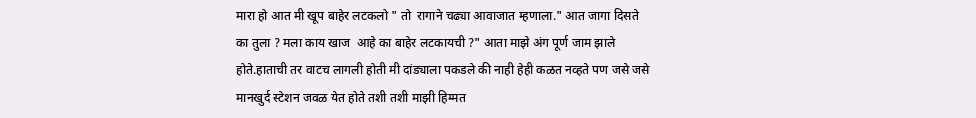मारा हो आत मी खूप बाहेर लटकलो " तो  रागाने चढ्या आवाजात म्हणाला." आत जागा दिसते का तुला ? मला काय खाज  आहे का बाहेर लटकायची ?" आता माझे अंग पूर्ण जाम झाले होते.हाताची तर वाटच लागली होती मी दांड्याला पकडले की नाही हेही कळत नव्हते पण जसे जसे मानखुर्द स्टेशन जवळ येत होते तशी तशी माझी हिम्मत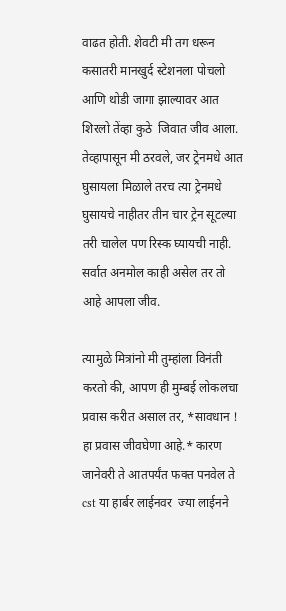वाढत होती. शेवटी मी तग धरून कसातरी मानखुर्द स्टेशनला पोचलो आणि थोडी जागा झाल्यावर आत शिरलो तेंव्हा कुठे  जिवात जीव आला.
तेव्हापासून मी ठरवले, जर ट्रेनमधे आत घुसायला मिळाले तरच त्या ट्रेनमधे घुसायचे नाहीतर तीन चार ट्रेन सूटल्या तरी चालेल पण रिस्क घ्यायची नाही. सर्वात अनमोल काही असेल तर तो आहे आपला जीव.

त्यामुळे मित्रांनो मी तुम्हांला विनंती करतो की, आपण ही मुम्बई लोकलचा प्रवास करीत असाल तर, *सावधान ! हा प्रवास जीवघेणा आहे.* कारण जानेवरी ते आतपर्यंत फक्त पनवेल ते cst या हार्बर लाईनवर  ज्या लाईनने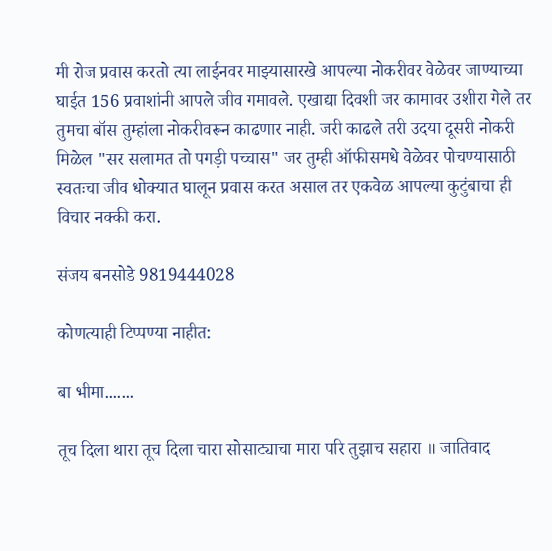मी रोज प्रवास करतो त्या लाईनवर माझ्यासारखे आपल्या नोकरीवर वेळेवर जाण्याच्या घाईत 156 प्रवाशांनी आपले जीव गमावले. एखाद्या दिवशी जर कामावर उशीरा गेले तर तुमचा बॉस तुम्हांला नोकरीवरून काढणार नाही. जरी काढले तरी उदया दूसरी नोकरी मिळेल "सर सलामत तो पगड़ी पच्चास" जर तुम्ही ऑफीसमधे वेळेवर पोचण्यासाठी स्वतःचा जीव धोक्यात घालून प्रवास करत असाल तर एकवेळ आपल्या कुटुंबाचा ही विचार नक्की करा.

संजय बनसोडे 9819444028

कोणत्याही टिप्पण्‍या नाहीत:

बा भीमा.......

तूच दिला थारा तूच दिला चारा सोसाट्याचा मारा परि तुझाच सहारा ॥ जातिवाद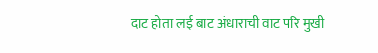दाट होता लई बाट अंधाराची वाट परि मुखी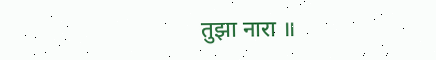तुझा नारा ॥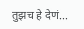तुझच हे देणं...